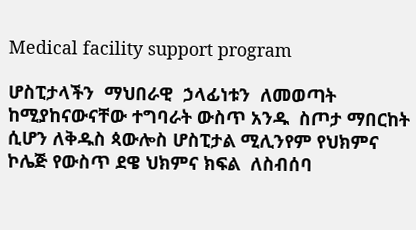Medical facility support program

ሆስፒታላችን  ማህበራዊ  ኃላፊነቱን  ለመወጣት  ከሚያከናውናቸው ተግባራት ውስጥ አንዱ  ስጦታ ማበርከት ሲሆን ለቅዱስ ጳውሎስ ሆስፒታል ሚሊንየም የህክምና ኮሌጅ የውስጥ ደዌ ህክምና ክፍል  ለስብሰባ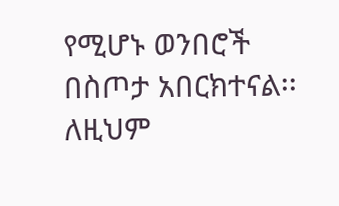የሚሆኑ ወንበሮች  በስጦታ አበርክተናል፡፡  ለዚህም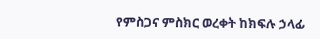የምስጋና ምስክር ወረቀት ከክፍሉ ኃላፊ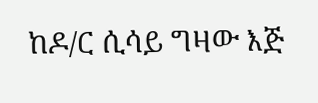ከዶ/ር ሲሳይ ግዛው እጅ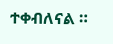ተቀብለናል ።